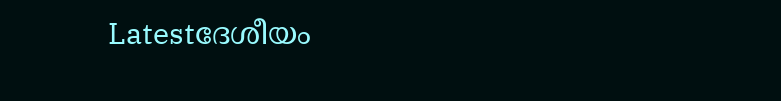Latestദേശീയം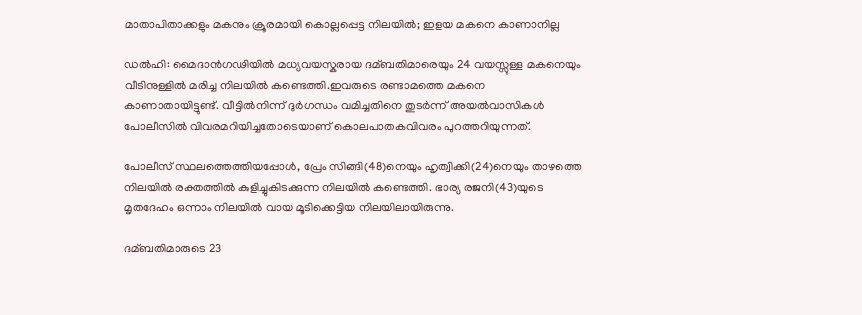മാതാപിതാക്കളും മകനും ക്രൂരമായി കൊല്ലപ്പെട്ട നിലയില്‍; ഇളയ മകനെ കാണാനില്ല

ഡല്‍ഹി: മൈദാൻഗഢിയില്‍ മധ്യവയസ്കരായ ദമ്ബതിമാരെയും 24 വയസ്സുള്ള മകനെയും വീടിനുള്ളില്‍ മരിച്ച നിലയില്‍ കണ്ടെത്തി.ഇവരുടെ രണ്ടാമത്തെ മകനെ കാണാതായിട്ടുണ്ട്. വീട്ടില്‍നിന്ന് ദുർഗന്ധം വമിച്ചതിനെ തുടർന്ന് അയല്‍വാസികള്‍ പോലീസില്‍ വിവരമറിയിച്ചതോടെയാണ് കൊലപാതകവിവരം പുറത്തറിയുന്നത്.

പോലീസ് സ്ഥലത്തെത്തിയപ്പോള്‍, പ്രേം സിങ്ങി(48)നെയും ഹൃത്വിക്കി(24)നെയും താഴത്തെ നിലയില്‍ രക്തത്തില്‍ കുളിച്ചുകിടക്കുന്ന നിലയില്‍ കണ്ടെത്തി. ഭാര്യ രജനി(43)യുടെ മൃതദേഹം ഒന്നാം നിലയില്‍ വായ മൂടിക്കെട്ടിയ നിലയിലായിരുന്നു.

ദമ്ബതിമാരുടെ 23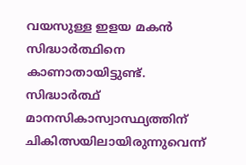വയസുള്ള ഇളയ മകൻ സിദ്ധാർത്ഥിനെ കാണാതായിട്ടുണ്ട്. സിദ്ധാർത്ഥ് മാനസികാസ്വാസ്ഥ്യത്തിന് ചികിത്സയിലായിരുന്നുവെന്ന്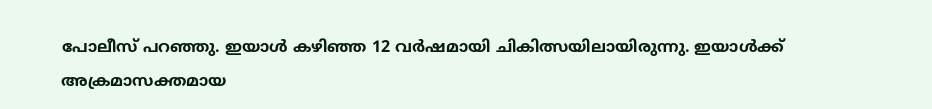പോലീസ് പറഞ്ഞു. ഇയാള്‍ കഴിഞ്ഞ 12 വർഷമായി ചികിത്സയിലായിരുന്നു. ഇയാള്‍ക്ക് അക്രമാസക്തമായ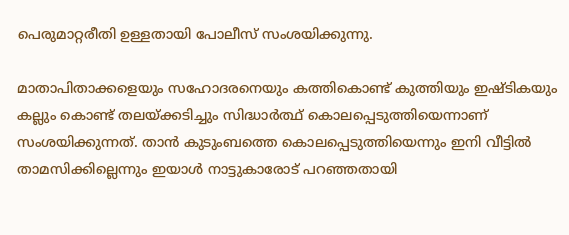പെരുമാറ്റരീതി ഉള്ളതായി പോലീസ് സംശയിക്കുന്നു.

മാതാപിതാക്കളെയും സഹോദരനെയും കത്തികൊണ്ട് കുത്തിയും ഇഷ്ടികയും കല്ലും കൊണ്ട് തലയ്ക്കടിച്ചും സിദ്ധാർത്ഥ് കൊലപ്പെടുത്തിയെന്നാണ് സംശയിക്കുന്നത്. താൻ കുടുംബത്തെ കൊലപ്പെടുത്തിയെന്നും ഇനി വീട്ടില്‍ താമസിക്കില്ലെന്നും ഇയാള്‍ നാട്ടുകാരോട് പറഞ്ഞതായി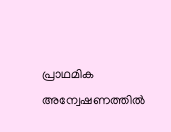പ്രാഥമിക അന്വേഷണത്തില്‍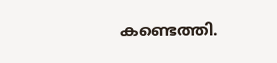കണ്ടെത്തി.